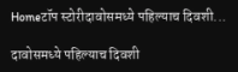Homeटॉप स्टोरीदावोसमध्ये पहिल्याच दिवशी...

दावोसमध्ये पहिल्याच दिवशी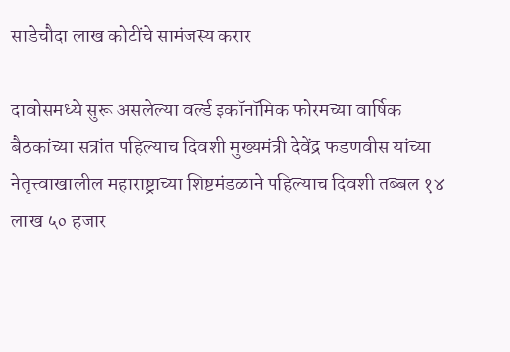साडेचौदा लाख कोटींचे सामंजस्य करार

दावोसमध्ये सुरू असलेल्या वर्ल्ड इकॉनॉमिक फोरमच्या वार्षिक बैठकांच्या सत्रांत पहिल्याच दिवशी मुख्यमंत्री देवेंद्र फडणवीस यांच्या नेतृत्त्वाखालील महाराष्ट्राच्या शिष्टमंडळाने पहिल्याच दिवशी तब्बल १४ लाख ५० हजार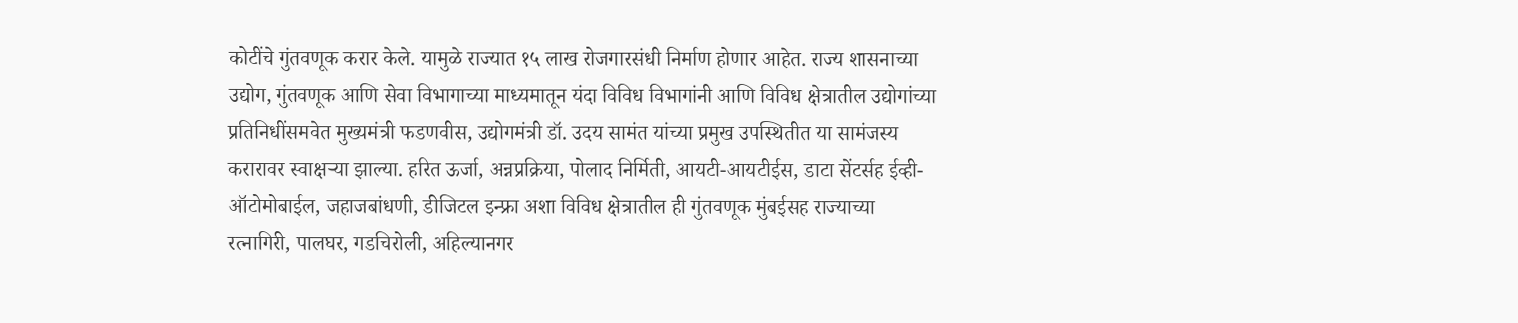कोटींचे गुंतवणूक करार केले. यामुळे राज्यात १५ लाख रोजगारसंधी निर्माण होणार आहेत. राज्य शासनाच्या उद्योग, गुंतवणूक आणि सेवा विभागाच्या माध्यमातून यंदा विविध विभागांनी आणि विविध क्षेत्रातील उद्योगांच्या प्रतिनिधींसमवेत मुख्यमंत्री फडणवीस, उद्योगमंत्री डॉ. उदय सामंत यांच्या प्रमुख उपस्थितीत या सामंजस्य करारावर स्वाक्षऱ्या झाल्या. हरित ऊर्जा, अन्नप्रक्रिया, पोलाद निर्मिती, आयटी-आयटीईस, डाटा सेंटर्सह ईव्ही-ऑटोमोबाईल, जहाजबांधणी, डीजिटल इन्फ्रा अशा विविध क्षेत्रातील ही गुंतवणूक मुंबईसह राज्याच्या रत्नागिरी, पालघर, गडचिरोली, अहिल्यानगर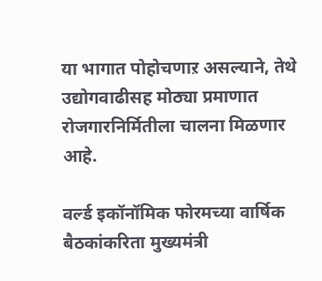या भागात पोहोचणाऱ असल्याने, तेथे उद्योगवाढीसह मोठ्या प्रमाणात रोजगारनिर्मितीला चालना मिळणार आहे.

वर्ल्ड इकॉनॉमिक फोरमच्या वार्षिक बैठकांकरिता मुख्यमंत्री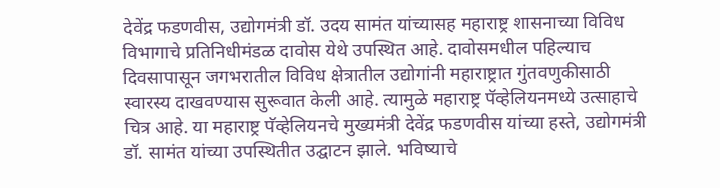देवेंद्र फडणवीस, उद्योगमंत्री डॉ. उदय सामंत यांच्यासह महाराष्ट्र शासनाच्या विविध विभागाचे प्रतिनिधीमंडळ दावोस येथे उपस्थित आहे. दावोसमधील पहिल्याच दिवसापासून जगभरातील विविध क्षेत्रातील उद्योगांनी महाराष्ट्रात गुंतवणुकीसाठी स्वारस्य दाखवण्यास सुरूवात केली आहे. त्यामुळे महाराष्ट्र पॅव्हेलियनमध्ये उत्साहाचे चित्र आहे. या महाराष्ट्र पॅव्हेलियनचे मुख्यमंत्री देवेंद्र फडणवीस यांच्या हस्ते, उद्योगमंत्री डॉ. सामंत यांच्या उपस्थितीत उद्घाटन झाले. भविष्याचे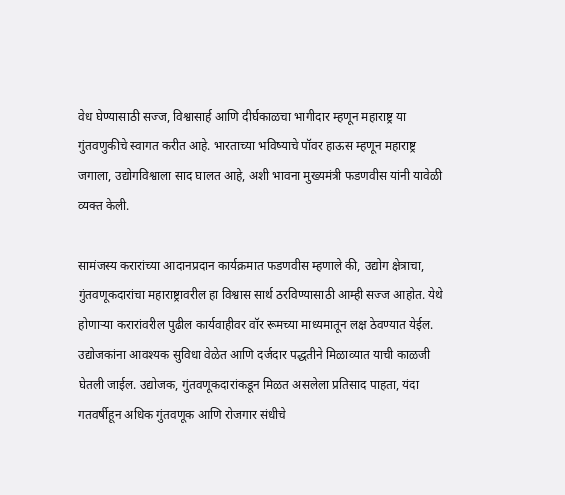वेध घेण्यासाठी सज्ज, विश्वासार्ह आणि दीर्घकाळचा भागीदार म्हणून महाराष्ट्र या गुंतवणुकीचे स्वागत करीत आहे. भारताच्या भविष्याचे पॉवर हाऊस म्हणून महाराष्ट्र जगाला, उद्योगविश्वाला साद घालत आहे, अशी भावना मुख्यमंत्री फडणवीस यांनी यावेळी व्यक्त केली.

सामंजस्य करारांच्या आदानप्रदान कार्यक्रमात फडणवीस म्हणाले की, उद्योग क्षेत्राचा, गुंतवणूकदारांचा महाराष्ट्रावरील हा विश्वास सार्थ ठरविण्यासाठी आम्ही सज्ज आहोत. येथे होणाऱ्या करारांवरील पुढील कार्यवाहीवर वॉर रूमच्या माध्यमातून लक्ष ठेवण्यात येईल. उद्योजकांना आवश्यक सुविधा वेळेत आणि दर्जदार पद्धतीने मिळाव्यात याची काळजी घेतली जाईल. उद्योजक, गुंतवणूकदारांकडून मिळत असलेला प्रतिसाद पाहता, यंदा गतवर्षीहून अधिक गुंतवणूक आणि रोजगार संधीचे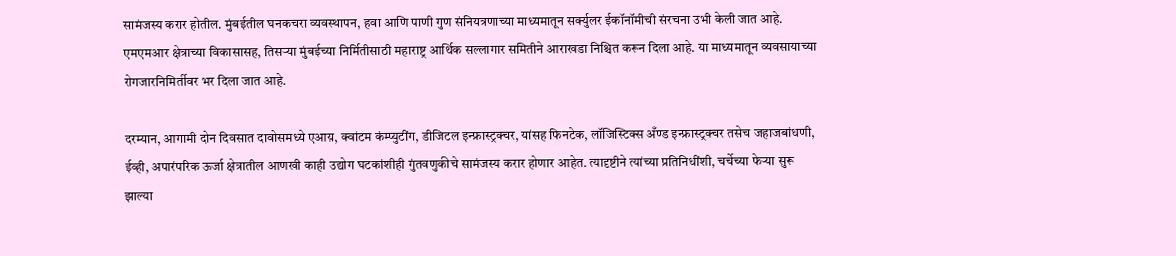सामंजस्य करार होतील. मुंबईतील घनकचरा व्यवस्थापन, हवा आणि पाणी गुण संनियत्रणाच्या माध्यमातून सर्क्युलर ईकॉनॉमीची संरचना उभी केली जात आहे. एमएमआर क्षेत्राच्या विकासासह, तिसऱ्या मुंबईच्या निर्मितीसाठी महाराष्ट्र आर्थिक सल्लागार समितीने आराखडा निश्चित करून दिला आहे. या माध्यमातून व्यवसायाच्या रोगजारनिमिर्तीवर भर दिला जात आहे.

दरम्यान, आगामी दोन दिवसात दावोसमध्ये एआय़, क्वांटम कंम्प्युटींग, डीजिटल इन्फ्रास्ट्रक्चर, यांसह फिनटेक, लॉजिस्टिक्स अँण्ड इन्फ्रास्ट्रक्चर तसेच जहाजबांधणी, ईव्ही, अपारंपरिक ऊर्जा क्षेत्रातील आणखी काही उद्योग घटकांशीही गुंतवणुकीचे सामंजस्य करार होणार आहेत. त्यादृष्टीने त्यांच्या प्रतिनिधींशी, चर्चेच्या फेऱ्या सुरू झाल्या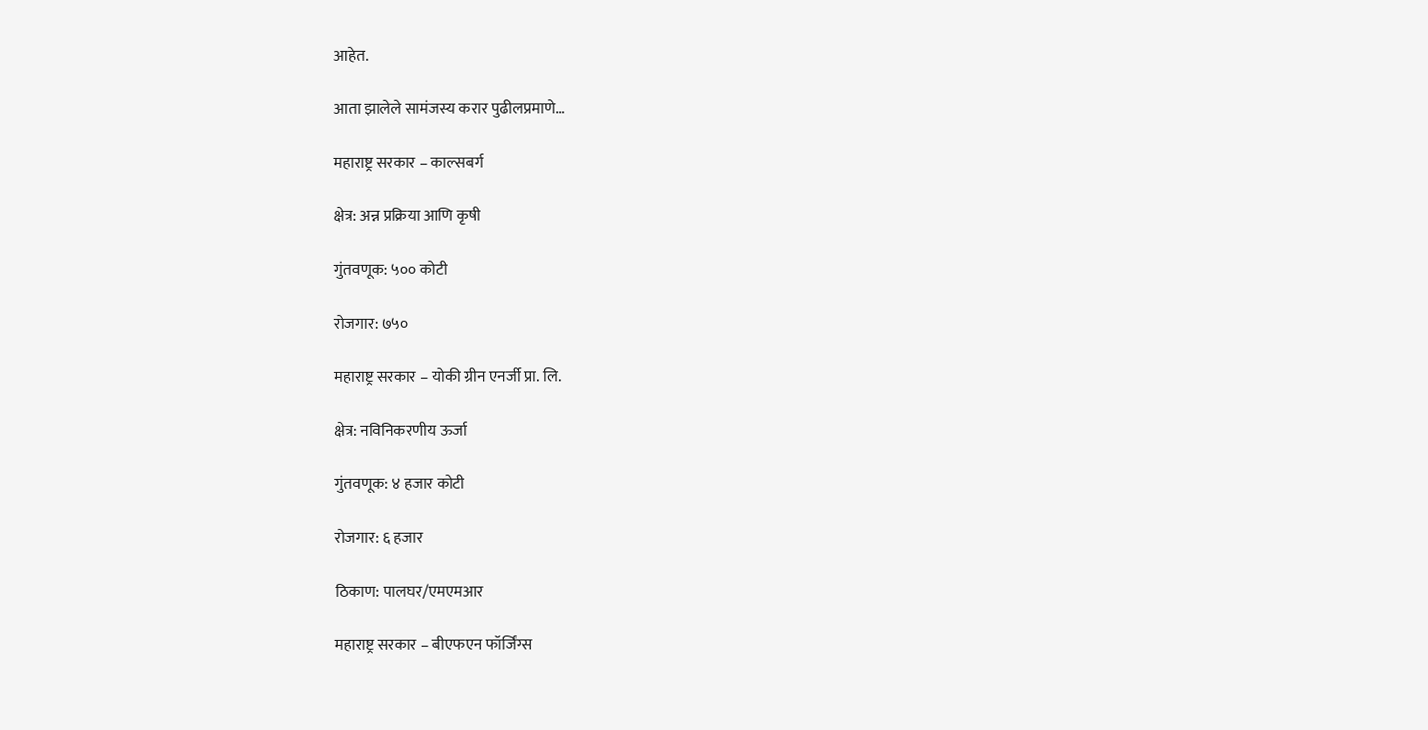आहेत.

आता झालेले सामंजस्य करार पुढीलप्रमाणे…

महाराष्ट्र सरकार – काल्सबर्ग

क्षेत्र: अन्न प्रक्रिया आणि कृषी

गुंतवणूक: ५०० कोटी

रोजगार: ७५०

महाराष्ट्र सरकार – योकी ग्रीन एनर्जी प्रा. लि.

क्षेत्र: नविनिकरणीय ऊर्जा

गुंतवणूक: ४ हजार कोटी

रोजगार: ६ हजार

ठिकाण: पालघर/एमएमआर

महाराष्ट्र सरकार – बीएफएन फॉर्जिंग्स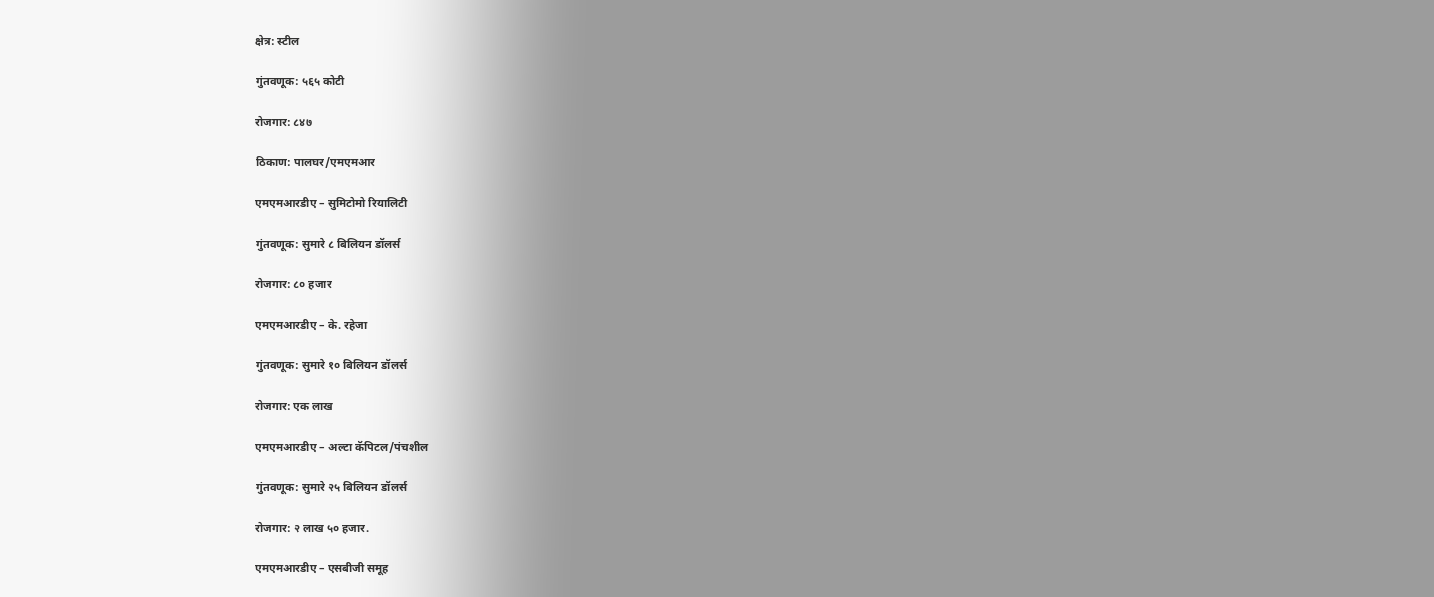क्षेत्र: स्टील

गुंतवणूक: ५६५ कोटी

रोजगार: ८४७

ठिकाण: पालघर/एमएमआर

एमएमआरडीए – सुमिटोमो रियालिटी

गुंतवणूक: सुमारे ८ बिलियन डॉलर्स

रोजगार: ८० हजार

एमएमआरडीए – के. रहेजा

गुंतवणूक: सुमारे १० बिलियन डॉलर्स

रोजगार: एक लाख

एमएमआरडीए – अल्टा कॅपिटल/पंचशील

गुंतवणूक: सुमारे २५ बिलियन डॉलर्स

रोजगार: २ लाख ५० हजार.

एमएमआरडीए – एसबीजी समूह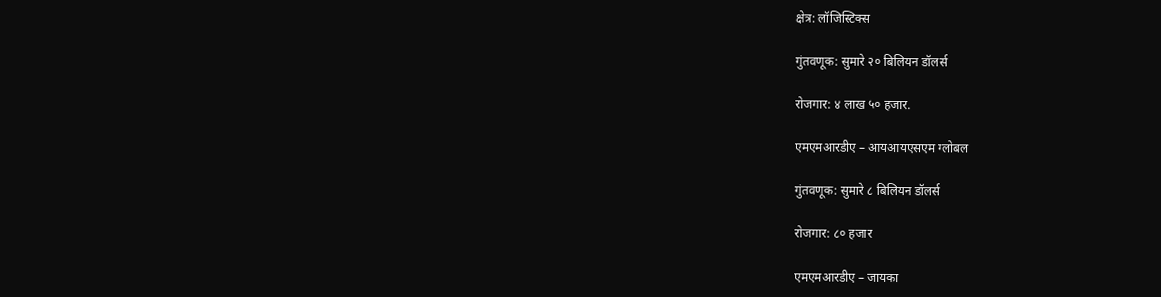क्षेत्र: लॉजिस्टिक्स

गुंतवणूक: सुमारे २० बिलियन डॉलर्स

रोजगार: ४ लाख ५० हजार.

एमएमआरडीए – आयआयएसएम ग्लोबल

गुंतवणूक: सुमारे ८ बिलियन डॉलर्स

रोजगार: ८० हजार

एमएमआरडीए – जायका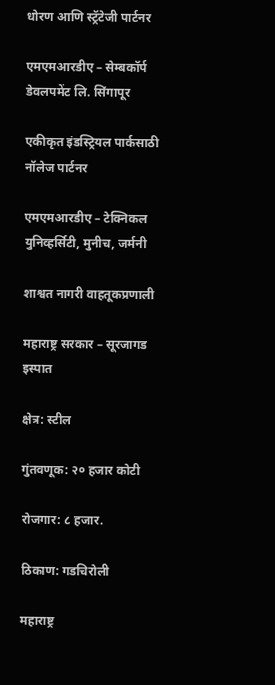धोरण आणि स्ट्रॅटेजी पार्टनर

एमएमआरडीए – सेम्बकॉर्प डेवलपमेंट लि. सिंगापूर

एकीकृत इंडस्ट्रियल पार्कसाठी नॉलेज पार्टनर

एमएमआरडीए – टेक्निकल युनिव्हर्सिटी, मुनीच, जर्मनी

शाश्वत नागरी वाहतूकप्रणाली

महाराष्ट्र सरकार – सूरजागड इस्पात

क्षेत्र: स्टील

गुंतवणूक: २० हजार कोटी

रोजगार: ८ हजार.

ठिकाण: गडचिरोली

महाराष्ट्र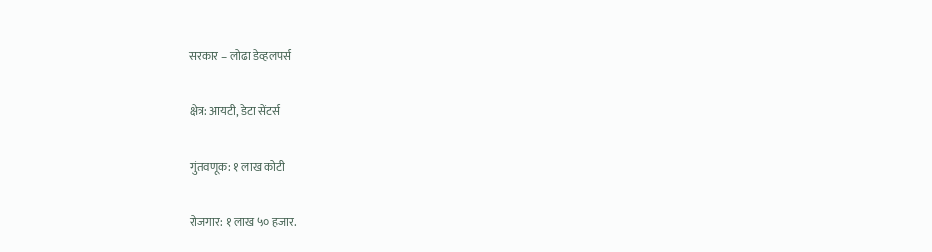सरकार – लोढा डेव्हलपर्स

क्षेत्र: आयटी, डेटा सेंटर्स

गुंतवणूक: १ लाख कोटी

रोजगार: १ लाख ५० हजार.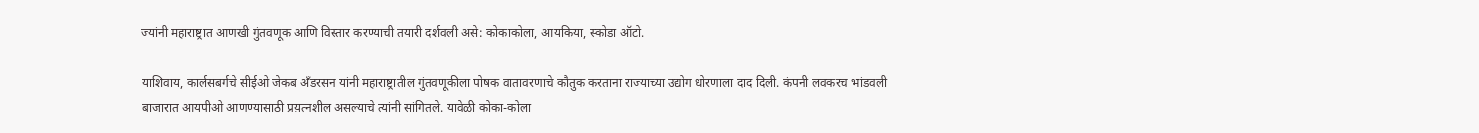ज्यांनी महाराष्ट्रात आणखी गुंतवणूक आणि विस्तार करण्याची तयारी दर्शवली असे: कोकाकोला, आयकिया, स्कोडा ऑटो.

याशिवाय, कार्लसबर्गचे सीईओ जेकब अँडरसन यांनी महाराष्ट्रातील गुंतवणूकीला पोषक वातावरणाचे कौतुक करताना राज्याच्या उद्योग धोरणाला दाद दिली. कंपनी लवकरच भांडवली बाजारात आयपीओ आणण्यासाठी प्रय़त्नशील असल्याचे त्यांनी सांगितले. यावेळी कोका-कोला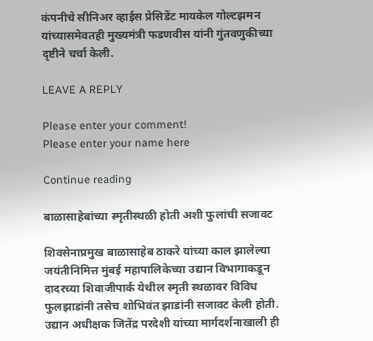कंपनीचे सीनिअर व्हाईस प्रेसिडेंट मायकेल गोल्टझमन यांच्यासमेवतही मुख्यमंत्री फडणवीस यांनी गुंतवणुकीच्या दृष्टीने चर्चा केली.

LEAVE A REPLY

Please enter your comment!
Please enter your name here

Continue reading

बाळासाहेबांच्या स्मृतीस्थळी होती अशी फुलांची सजावट

शिवसेनाप्रमुख बाळासाहेब ठाकरे यांच्या काल झालेल्या जयंतीनिमित्त मुंबई महापालिकेच्या उद्यान विभागाकडून दादरच्या शिवाजीपार्क येथील स्मृती स्थळावर विविध फुलझाडांनी तसेच शोभिवंत झाडांनी सजावट केली होती. उद्यान अधीक्षक जितेंद्र परदेशी यांच्या मार्गदर्शनाखाली ही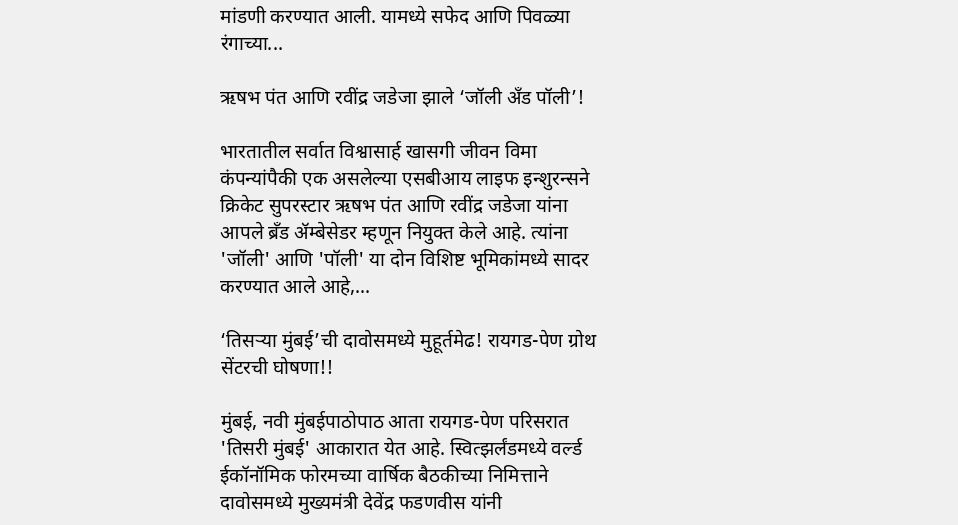मांडणी करण्यात आली. यामध्ये सफेद आणि पिवळ्या रंगाच्या...

ऋषभ पंत आणि रवींद्र जडेजा झाले ‘जॉली अँड पॉली’!

भारतातील सर्वात विश्वासार्ह खासगी जीवन विमा कंपन्यांपैकी एक असलेल्या एसबीआय लाइफ इन्शुरन्सने क्रिकेट सुपरस्टार ऋषभ पंत आणि रवींद्र जडेजा यांना आपले ब्रँड ॲम्बेसेडर म्हणून नियुक्त केले आहे. त्यांना 'जॉली' आणि 'पॉली' या दोन विशिष्ट भूमिकांमध्ये सादर करण्यात आले आहे,...

‘तिसऱ्या मुंबई’ची दावोसमध्ये मुहूर्तमेढ! रायगड-पेण ग्रोथ सेंटरची घोषणा!!

मुंबई, नवी मुंबईपाठोपाठ आता रायगड-पेण परिसरात 'तिसरी मुंबई' आकारात येत आहे. स्वित्झर्लंडमध्ये वर्ल्ड ईकॉनॉमिक फोरमच्या वार्षिक बैठकीच्या निमित्ताने दावोसमध्ये मुख्यमंत्री देवेंद्र फडणवीस यांनी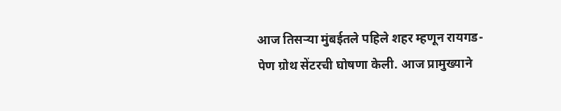आज तिसऱ्या मुंबईतले पहिले शहर म्हणून रायगड-पेण ग्रोथ सेंटरची घोषणा केली. आज प्रामुख्याने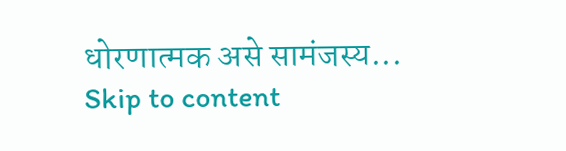धोरणात्मक असे सामंजस्य...
Skip to content